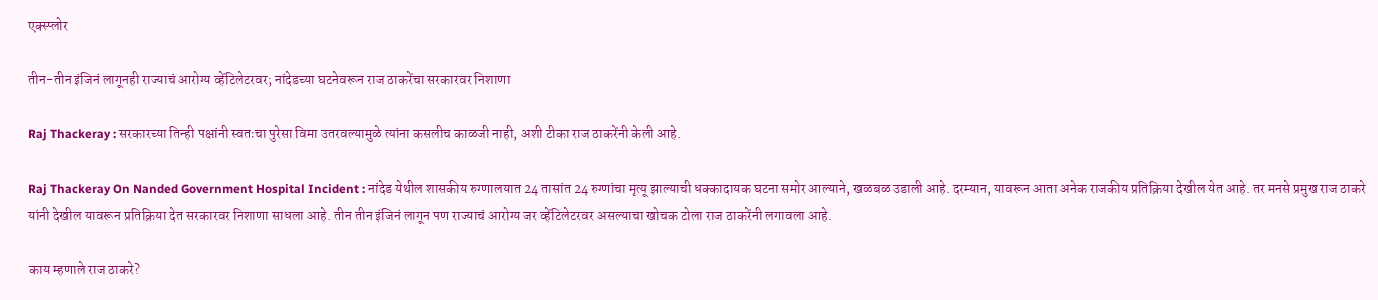एक्स्प्लोर

तीन-तीन इंजिनं लागूनही राज्याचं आरोग्य व्हेंटिलेटरवर; नांदेडच्या घटनेवरून राज ठाकरेंचा सरकारवर निशाणा

Raj Thackeray : सरकारच्या तिन्ही पक्षांनी स्वतःचा पुरेसा विमा उतरवल्यामुळे त्यांना कसलीच काळजी नाही, अशी टीका राज ठाकरेंनी केली आहे.

Raj Thackeray On Nanded Government Hospital Incident : नांदेड येथील शासकीय रुग्णालयात 24 तासांत 24 रुग्णांचा मृत्यू झाल्याची धक्कादायक घटना समोर आल्याने, खळबळ उडाली आहे. दरम्यान, यावरून आता अनेक राजकीय प्रतिक्रिया देखील येत आहे. तर मनसे प्रमुख राज ठाकरे यांनी देखील यावरून प्रतिक्रिया देत सरकारवर निशाणा साधला आहे. तीन तीन इंजिनं लागून पण राज्याचं आरोग्य जर व्हेंटिलेटरवर असल्याचा खोचक टोला राज ठाकरेंनी लगावला आहे.

काय म्हणाले राज ठाकरे?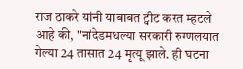राज ठाकरे यांनी याबाबत ट्वीट करत म्हटले आहे की, "नांदेडमधल्या सरकारी रुग्णलयात गेल्या 24 तासात 24 मृत्यू झाले. ही घटना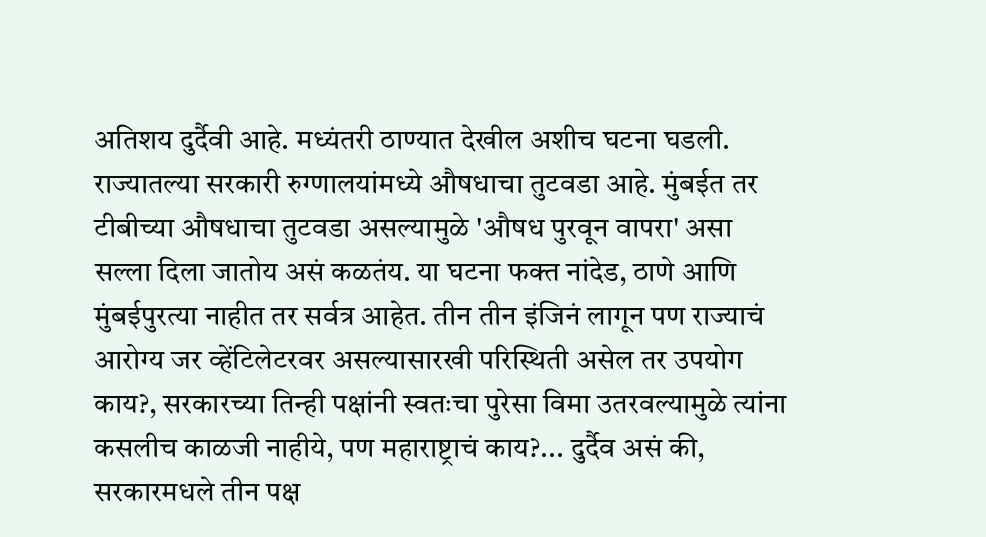अतिशय दुर्दैवी आहे. मध्यंतरी ठाण्यात देखील अशीच घटना घडली. राज्यातल्या सरकारी रुग्णालयांमध्ये औषधाचा तुटवडा आहे. मुंबईत तर टीबीच्या औषधाचा तुटवडा असल्यामुळे 'औषध पुरवून वापरा' असा सल्ला दिला जातोय असं कळतंय. या घटना फक्त नांदेड, ठाणे आणि मुंबईपुरत्या नाहीत तर सर्वत्र आहेत. तीन तीन इंजिनं लागून पण राज्याचं आरोग्य जर व्हेंटिलेटरवर असल्यासारखी परिस्थिती असेल तर उपयोग काय?, सरकारच्या तिन्ही पक्षांनी स्वतःचा पुरेसा विमा उतरवल्यामुळे त्यांना कसलीच काळजी नाहीये, पण महाराष्ट्राचं काय?... दुर्दैव असं की, सरकारमधले तीन पक्ष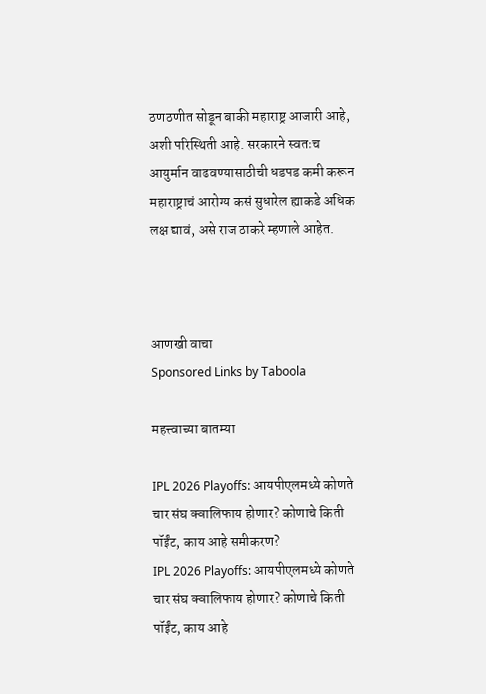ठणठणीत सोडून बाकी महाराष्ट्र आजारी आहे, अशी परिस्थिती आहे. सरकारने स्वतःच आयुर्मान वाढवण्यासाठीची धडपड कमी करून महाराष्ट्राचं आरोग्य कसं सुधारेल ह्याकडे अधिक लक्ष द्यावं, असे राज ठाकरे म्हणाले आहेत.



आणखी वाचा
Sponsored Links by Taboola

महत्त्वाच्या बातम्या

IPL 2026 Playoffs: आयपीएलमध्ये कोणते चार संघ क्वालिफाय होणार? कोणाचे किती पॉईंट, काय आहे समीकरण?
IPL 2026 Playoffs: आयपीएलमध्ये कोणते चार संघ क्वालिफाय होणार? कोणाचे किती पॉईंट, काय आहे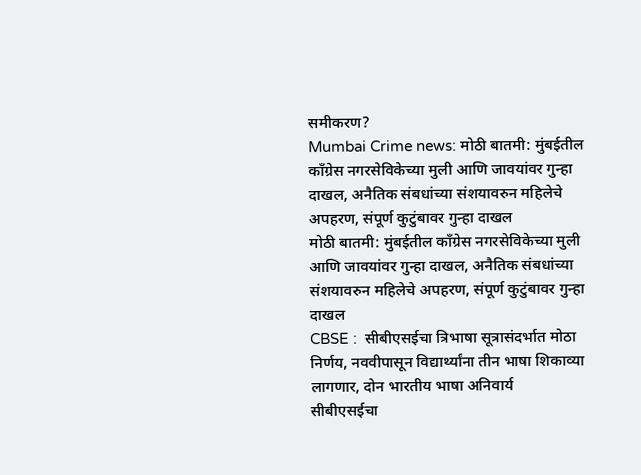समीकरण?
Mumbai Crime news: मोठी बातमी: मुंबईतील काँग्रेस नगरसेविकेच्या मुली आणि जावयांवर गुन्हा दाखल, अनैतिक संबधांच्या संशयावरुन महिलेचे अपहरण, संपूर्ण कुटुंबावर गुन्हा दाखल
मोठी बातमी: मुंबईतील काँग्रेस नगरसेविकेच्या मुली आणि जावयांवर गुन्हा दाखल, अनैतिक संबधांच्या संशयावरुन महिलेचे अपहरण, संपूर्ण कुटुंबावर गुन्हा दाखल
CBSE :  सीबीएसईचा त्रिभाषा सूत्रासंदर्भात मोठा निर्णय, नववीपासून विद्यार्थ्यांना तीन भाषा शिकाव्या लागणार, दोन भारतीय भाषा अनिवार्य
सीबीएसईचा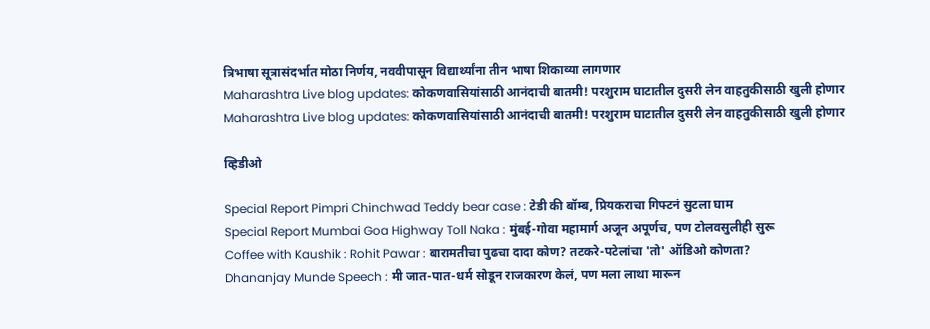त्रिभाषा सूत्रासंदर्भात मोठा निर्णय, नववीपासून विद्यार्थ्यांना तीन भाषा शिकाव्या लागणार
Maharashtra Live blog updates: कोकणवासियांसाठी आनंदाची बातमी! परशुराम घाटातील दुसरी लेन वाहतुकीसाठी खुली होणार
Maharashtra Live blog updates: कोकणवासियांसाठी आनंदाची बातमी! परशुराम घाटातील दुसरी लेन वाहतुकीसाठी खुली होणार

व्हिडीओ

Special Report Pimpri Chinchwad Teddy bear case : टेडी की बॉम्ब, प्रियकराचा गिफ्टनं सुटला घाम
Special Report Mumbai Goa Highway Toll Naka : मुंबई-गोवा महामार्ग अजून अपूर्णच, पण टोलवसुलीही सुरू
Coffee with Kaushik : Rohit Pawar : बारामतीचा पुढचा दादा कोण? तटकरे-पटेलांचा 'तो' ऑडिओ कोणता?
Dhananjay Munde Speech : मी जात-पात-धर्म सोडून राजकारण केलं, पण मला लाथा मारून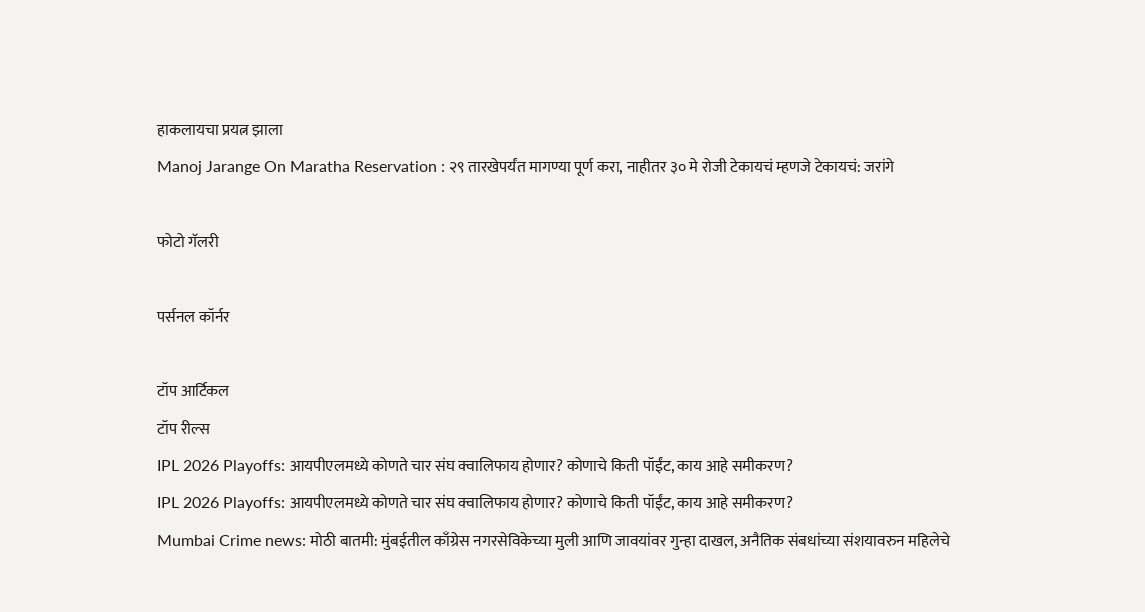हाकलायचा प्रयत्न झाला
Manoj Jarange On Maratha Reservation : २९ तारखेपर्यंत मागण्या पूर्ण करा, नाहीतर ३० मे रोजी टेकायचं म्हणजे टेकायचं: जरांगे

फोटो गॅलरी

पर्सनल कॉर्नर

टॉप आर्टिकल
टॉप रील्स
IPL 2026 Playoffs: आयपीएलमध्ये कोणते चार संघ क्वालिफाय होणार? कोणाचे किती पॉईंट, काय आहे समीकरण?
IPL 2026 Playoffs: आयपीएलमध्ये कोणते चार संघ क्वालिफाय होणार? कोणाचे किती पॉईंट, काय आहे समीकरण?
Mumbai Crime news: मोठी बातमी: मुंबईतील काँग्रेस नगरसेविकेच्या मुली आणि जावयांवर गुन्हा दाखल, अनैतिक संबधांच्या संशयावरुन महिलेचे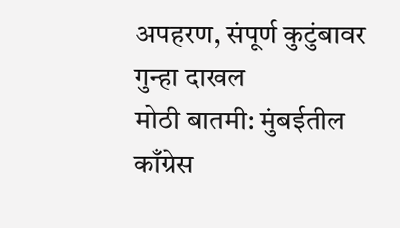अपहरण, संपूर्ण कुटुंबावर गुन्हा दाखल
मोठी बातमी: मुंबईतील काँग्रेस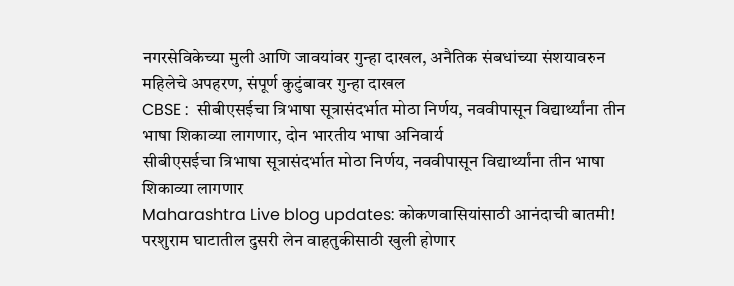नगरसेविकेच्या मुली आणि जावयांवर गुन्हा दाखल, अनैतिक संबधांच्या संशयावरुन महिलेचे अपहरण, संपूर्ण कुटुंबावर गुन्हा दाखल
CBSE :  सीबीएसईचा त्रिभाषा सूत्रासंदर्भात मोठा निर्णय, नववीपासून विद्यार्थ्यांना तीन भाषा शिकाव्या लागणार, दोन भारतीय भाषा अनिवार्य
सीबीएसईचा त्रिभाषा सूत्रासंदर्भात मोठा निर्णय, नववीपासून विद्यार्थ्यांना तीन भाषा शिकाव्या लागणार
Maharashtra Live blog updates: कोकणवासियांसाठी आनंदाची बातमी! परशुराम घाटातील दुसरी लेन वाहतुकीसाठी खुली होणार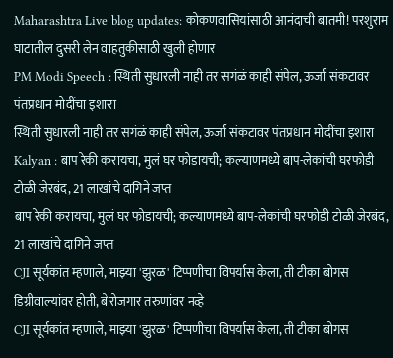Maharashtra Live blog updates: कोकणवासियांसाठी आनंदाची बातमी! परशुराम घाटातील दुसरी लेन वाहतुकीसाठी खुली होणार
PM Modi Speech : स्थिती सुधारली नाही तर सगंळं काही संपेल, ऊर्जा संकटावर पंतप्रधान मोदींचा इशारा
स्थिती सुधारली नाही तर सगंळं काही संपेल, ऊर्जा संकटावर पंतप्रधान मोदींचा इशारा
Kalyan : बाप रेकी करायचा, मुलं घर फोडायची; कल्याणमध्ये बाप-लेकांची घरफोडी टोळी जेरबंद, 21 लाखांचे दागिने जप्त
बाप रेकी करायचा, मुलं घर फोडायची; कल्याणमध्ये बाप-लेकांची घरफोडी टोळी जेरबंद, 21 लाखांचे दागिने जप्त
CJI सूर्यकांत म्हणाले, माझ्या 'झुरळ' टिप्पणीचा विपर्यास केला, ती टीका बोगस डिग्रीवाल्यांवर होती, बेरोजगार तरुणांवर नव्हे
CJI सूर्यकांत म्हणाले, माझ्या 'झुरळ' टिप्पणीचा विपर्यास केला, ती टीका बोगस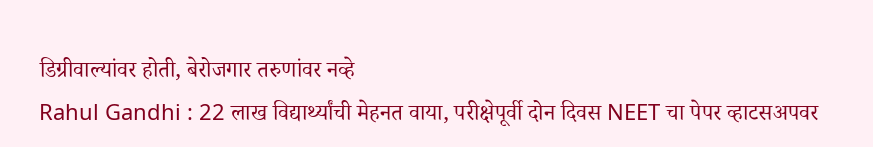डिग्रीवाल्यांवर होती, बेरोजगार तरुणांवर नव्हे
Rahul Gandhi : 22 लाख विद्यार्थ्यांची मेहनत वाया, परीक्षेपूर्वी दोन दिवस NEET चा पेपर व्हाटसअपवर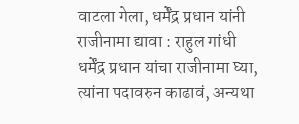वाटला गेला, धर्मेंद्र प्रधान यांनी राजीनामा द्यावा : राहुल गांधी
धर्मेंद्र प्रधान यांचा राजीनामा घ्या, त्यांना पदावरुन काढावं, अन्यथा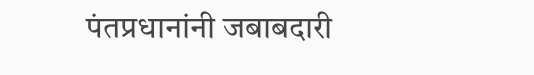पंतप्रधानांनी जबाबदारी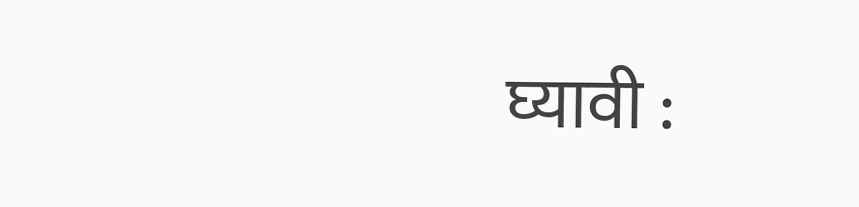घ्यावी :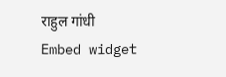राहुल गांधी
Embed widget